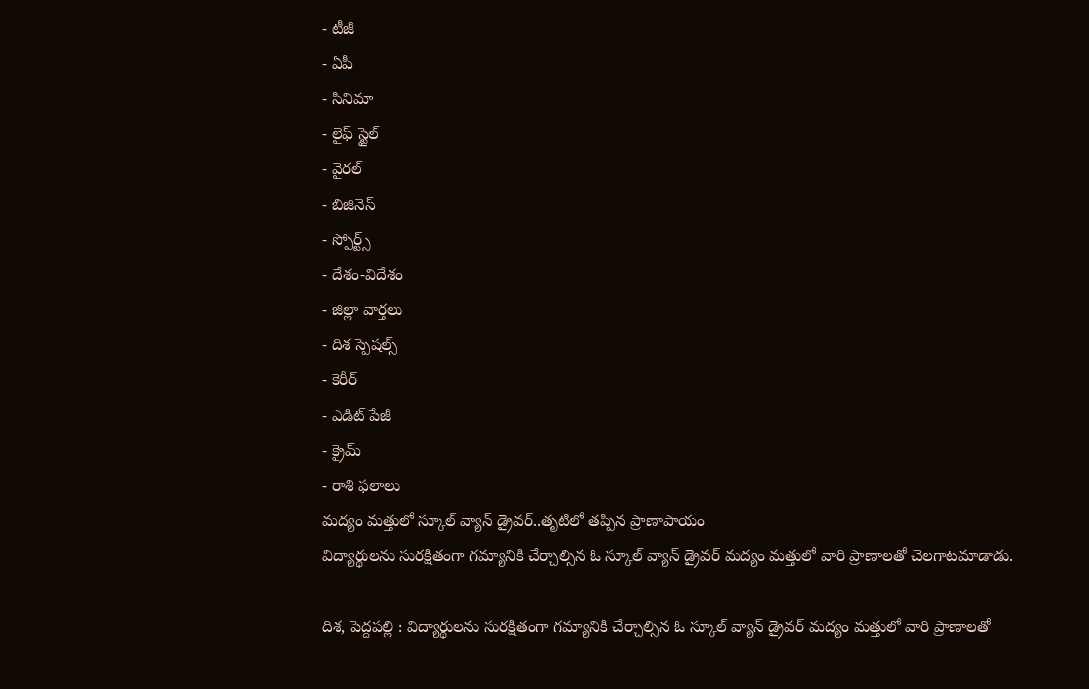- టీజీ
- ఏపీ
- సినిమా
- లైఫ్ స్టైల్
- వైరల్
- బిజినెస్
- స్పోర్ట్స్
- దేశం-విదేశం
- జిల్లా వార్తలు
- దిశ స్పెషల్స్
- కెరీర్
- ఎడిట్ పేజీ
- క్రైమ్
- రాశి ఫలాలు
మద్యం మత్తులో స్కూల్ వ్యాన్ డ్రైవర్..తృటిలో తప్పిన ప్రాణాపాయం
విద్యార్థులను సురక్షితంగా గమ్యానికి చేర్చాల్సిన ఓ స్కూల్ వ్యాన్ డ్రైవర్ మద్యం మత్తులో వారి ప్రాణాలతో చెలగాటమాడాడు.

దిశ, పెద్దపల్లి : విద్యార్థులను సురక్షితంగా గమ్యానికి చేర్చాల్సిన ఓ స్కూల్ వ్యాన్ డ్రైవర్ మద్యం మత్తులో వారి ప్రాణాలతో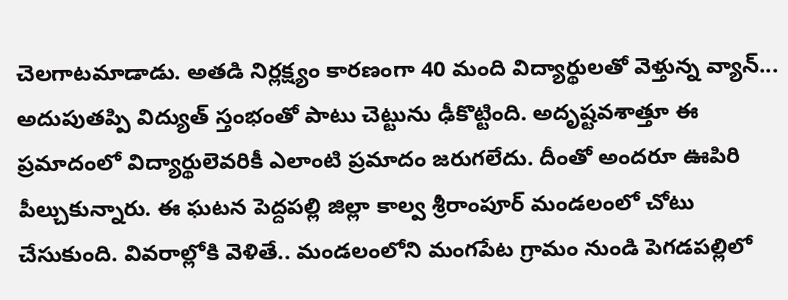చెలగాటమాడాడు. అతడి నిర్లక్ష్యం కారణంగా 40 మంది విద్యార్థులతో వెళ్తున్న వ్యాన్... అదుపుతప్పి విద్యుత్ స్తంభంతో పాటు చెట్టును ఢీకొట్టింది. అదృష్టవశాత్తూ ఈ ప్రమాదంలో విద్యార్థులెవరికీ ఎలాంటి ప్రమాదం జరుగలేదు. దీంతో అందరూ ఊపిరి పీల్చుకున్నారు. ఈ ఘటన పెద్దపల్లి జిల్లా కాల్వ శ్రీరాంపూర్ మండలంలో చోటు చేసుకుంది. వివరాల్లోకి వెళితే.. మండలంలోని మంగపేట గ్రామం నుండి పెగడపల్లిలో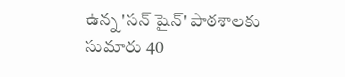ఉన్న 'సన్ షైన్' పాఠశాలకు సుమారు 40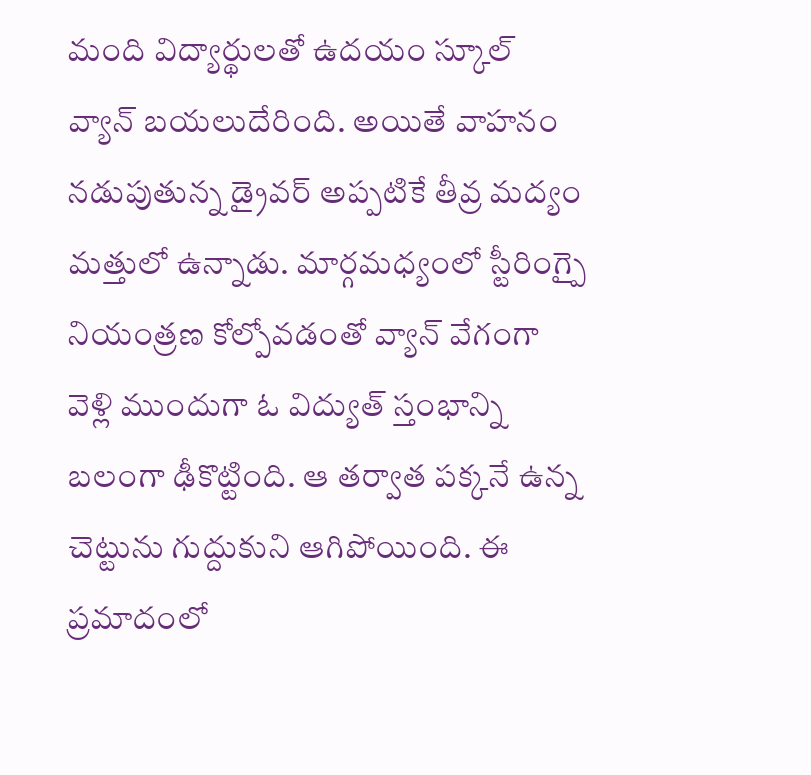మంది విద్యార్థులతో ఉదయం స్కూల్ వ్యాన్ బయలుదేరింది. అయితే వాహనం నడుపుతున్న డ్రైవర్ అప్పటికే తీవ్ర మద్యం మత్తులో ఉన్నాడు. మార్గమధ్యంలో స్టీరింగ్పై నియంత్రణ కోల్పోవడంతో వ్యాన్ వేగంగా వెళ్లి ముందుగా ఓ విద్యుత్ స్తంభాన్ని బలంగా ఢీకొట్టింది. ఆ తర్వాత పక్కనే ఉన్న చెట్టును గుద్దుకుని ఆగిపోయింది. ఈ ప్రమాదంలో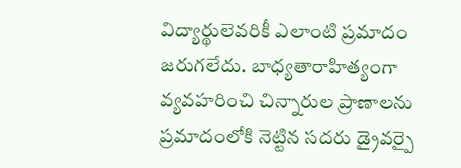విద్యార్థులెవరికీ ఎలాంటి ప్రమాదం జరుగలేదు. బాధ్యతారాహిత్యంగా వ్యవహరించి చిన్నారుల ప్రాణాలను ప్రమాదంలోకి నెట్టిన సదరు డ్రైవర్పై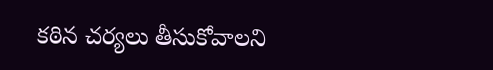కఠిన చర్యలు తీసుకోవాలని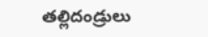తల్లిదండ్రులు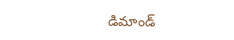డిమాండ్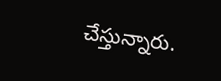చేస్తున్నారు.